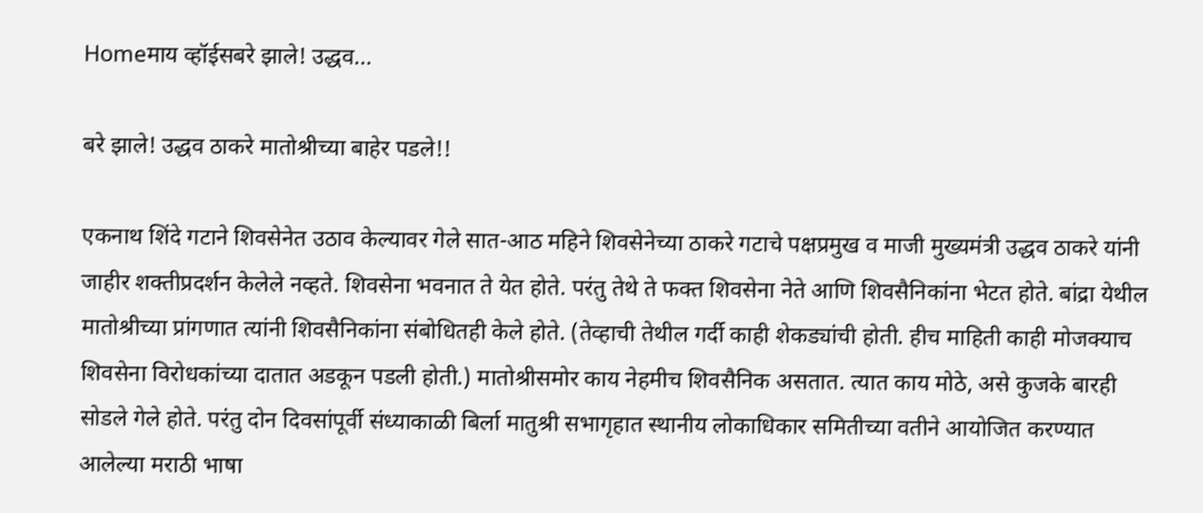Homeमाय व्हॉईसबरे झाले! उद्धव...

बरे झाले! उद्धव ठाकरे मातोश्रीच्या बाहेर पडले!!

एकनाथ शिंदे गटाने शिवसेनेत उठाव केल्यावर गेले सात-आठ महिने शिवसेनेच्या ठाकरे गटाचे पक्षप्रमुख व माजी मुख्यमंत्री उद्धव ठाकरे यांनी जाहीर शक्तीप्रदर्शन केलेले नव्हते. शिवसेना भवनात ते येत होते. परंतु तेथे ते फक्त शिवसेना नेते आणि शिवसैनिकांना भेटत होते. बांद्रा येथील मातोश्रीच्या प्रांगणात त्यांनी शिवसैनिकांना संबोधितही केले होते. (तेव्हाची तेथील गर्दी काही शेकड्यांची होती. हीच माहिती काही मोजक्याच शिवसेना विरोधकांच्या दातात अडकून पडली होती.) मातोश्रीसमोर काय नेहमीच शिवसैनिक असतात. त्यात काय मोठे, असे कुजके बारही सोडले गेले होते. परंतु दोन दिवसांपूर्वी संध्याकाळी बिर्ला मातुश्री सभागृहात स्थानीय लोकाधिकार समितीच्या वतीने आयोजित करण्यात आलेल्या मराठी भाषा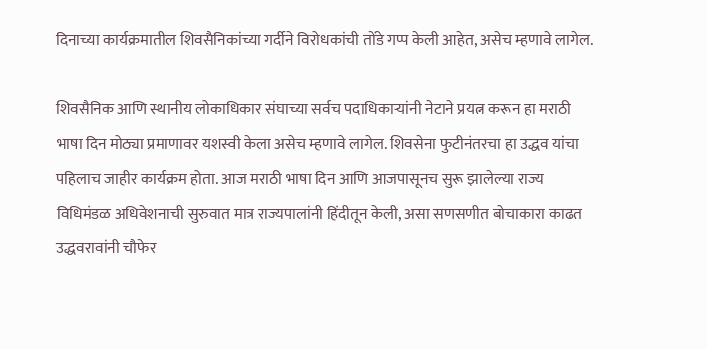दिनाच्या कार्यक्रमातील शिवसैनिकांच्या गर्दीने विरोधकांची तोंडे गप्प केली आहेत, असेच म्हणावे लागेल.

शिवसैनिक आणि स्थानीय लोकाधिकार संघाच्या सर्वच पदाधिकाऱ्यांनी नेटाने प्रयत्न करून हा मराठी भाषा दिन मोठ्या प्रमाणावर यशस्वी केला असेच म्हणावे लागेल. शिवसेना फुटीनंतरचा हा उद्धव यांचा पहिलाच जाहीर कार्यक्रम होता. आज मराठी भाषा दिन आणि आजपासूनच सुरू झालेल्या राज्य विधिमंडळ अधिवेशनाची सुरुवात मात्र राज्यपालांनी हिंदीतून केली, असा सणसणीत बोचाकारा काढत उद्धवरावांनी चौफेर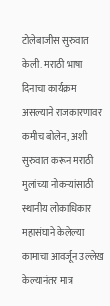टोलेबाजीस सुरुवात केली. मराठी भाषा दिनाचा कार्यक्रम असल्याने राजकारणावर कमीच बोलेन, अशी सुरुवात करून मराठी मुलांच्या नोकऱ्यांसाठी स्थानीय लोकाधिकार महासंघाने केलेल्या कामाचा आवर्जून उल्लेख केल्यानंतर मात्र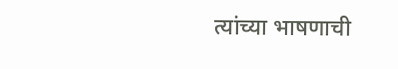त्यांच्या भाषणाची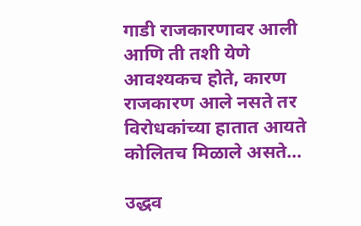गाडी राजकारणावर आली आणि ती तशी येणे आवश्यकच होते, कारण राजकारण आले नसते तर विरोधकांच्या हातात आयते कोलितच मिळाले असते…

उद्धव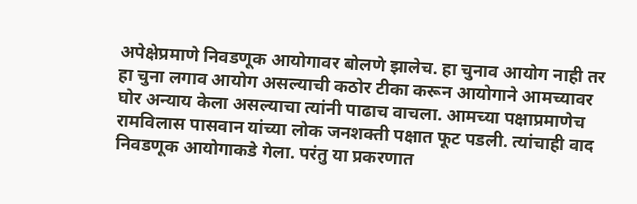अपेक्षेप्रमाणे निवडणूक आयोगावर बोलणे झालेच. हा चुनाव आयोग नाही तर हा चुना लगाव आयोग असल्याची कठोर टीका करून आयोगाने आमच्यावर घोर अन्याय केला असल्याचा त्यांनी पाढाच वाचला. आमच्या पक्षाप्रमाणेच रामविलास पासवान यांच्या लोक जनशक्ती पक्षात फूट पडली. त्यांचाही वाद निवडणूक आयोगाकडे गेला. परंतु या प्रकरणात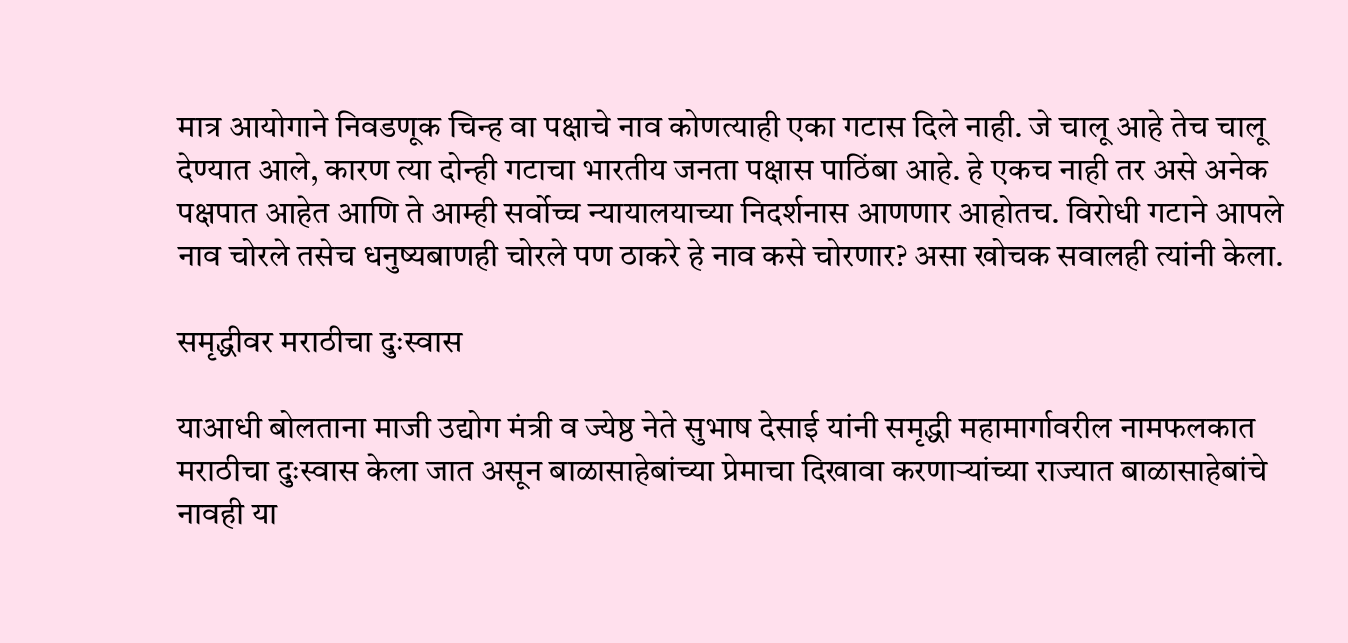मात्र आयोगाने निवडणूक चिन्ह वा पक्षाचे नाव कोणत्याही एका गटास दिले नाही. जे चालू आहे तेच चालू देण्यात आले, कारण त्या दोन्ही गटाचा भारतीय जनता पक्षास पाठिंबा आहे. हे एकच नाही तर असे अनेक पक्षपात आहेत आणि ते आम्ही सर्वोच्च न्यायालयाच्या निदर्शनास आणणार आहोतच. विरोधी गटाने आपले नाव चोरले तसेच धनुष्यबाणही चोरले पण ठाकरे हे नाव कसे चोरणार? असा खोचक सवालही त्यांनी केला.

समृद्धीवर मराठीचा दुःस्वास

याआधी बोलताना माजी उद्योग मंत्री व ज्येष्ठ नेते सुभाष देसाई यांनी समृद्धी महामार्गावरील नामफलकात मराठीचा दुःस्वास केला जात असून बाळासाहेबांच्या प्रेमाचा दिखावा करणाऱ्यांच्या राज्यात बाळासाहेबांचे नावही या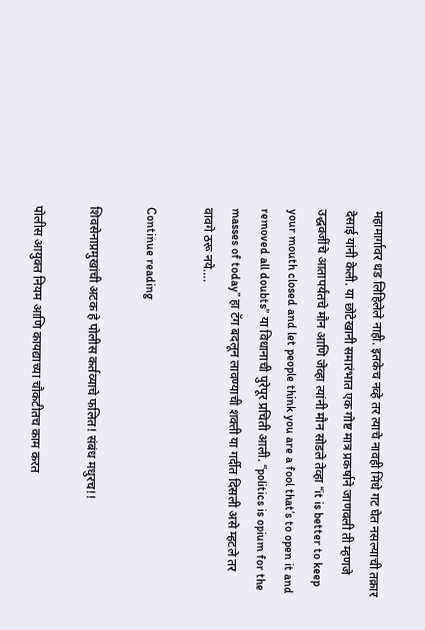महामार्गावर धड लिहिलेले नाही. इतकेच नव्हे तर त्याचे नावही मिंधे गट घेत नसल्याची तक्रार देसाई यांनी केली. या छोटेखानी समारंभात एक गोष्ट मात्र प्रकर्षाने जाणवली ती म्हणजे उद्धवजींचे आतापर्यंतचे मौन आणि जेव्हा त्यांनी मौन सोडले तेव्हा “it is better to keep your mouth closed and let people think you are a fool that’s to open it and removed all doubts” या विधानाची पुरेपूर प्रचिती आली. “politics is opium for the masses of today” हा टॅग बदलून लावण्याची शक्ती या गर्दीत दिसली असे म्हटले तर वावगे ठरू नये….

Continue reading

शिवसेनाप्रमुखांची अटक हे पोलीस कर्तव्याचे फलित! संबंध मधुरच!!

पोलीस आयुक्त नियम आणि कायद्याच्या चौकटीतच काम करत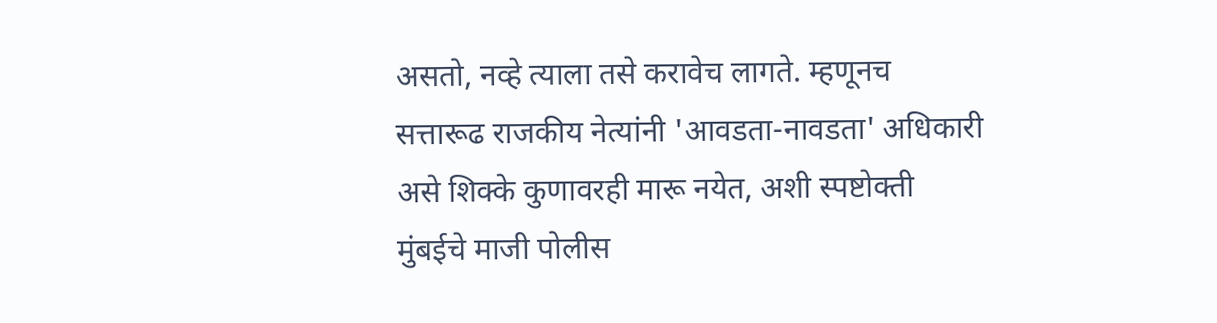असतो, नव्हे त्याला तसे करावेच लागते. म्हणूनच सत्तारूढ राजकीय नेत्यांनी 'आवडता-नावडता' अधिकारी असे शिक्के कुणावरही मारू नयेत, अशी स्पष्टोक्ती मुंबईचे माजी पोलीस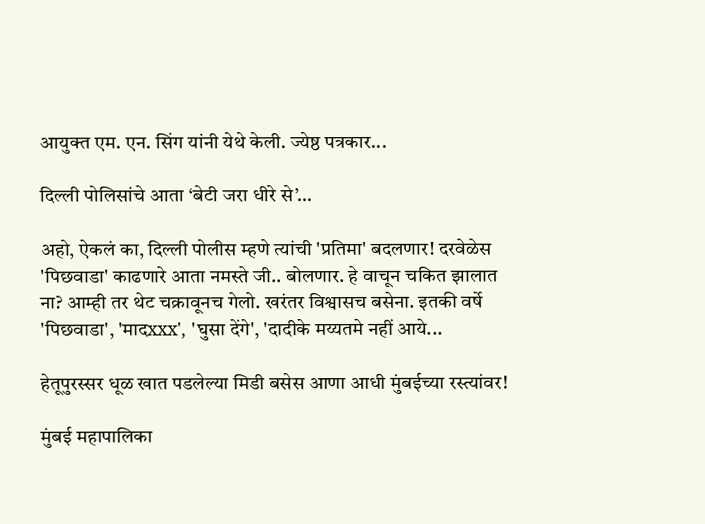आयुक्त एम. एन. सिंग यांनी येथे केली. ज्येष्ठ पत्रकार...

दिल्ली पोलिसांचे आता ‘बेटी जरा धीरे से’…

अहो, ऐकलं का, दिल्ली पोलीस म्हणे त्यांची 'प्रतिमा' बदलणार! दरवेळेस 'पिछवाडा' काढणारे आता नमस्ते जी.. बोलणार. हे वाचून चकित झालात ना? आम्ही तर थेट चक्रावूनच गेलो. खरंतर विश्वासच बसेना. इतकी वर्षे 'पिछवाडा', 'मादxxx', 'घुसा देंगे', 'दादीके मय्यतमे नहीं आये...

हेतूपुरस्सर धूळ खात पडलेल्या मिडी बसेस आणा आधी मुंबईच्या रस्त्यांवर!

मुंबई महापालिका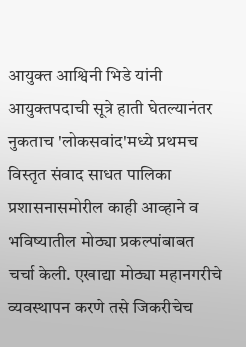आयुक्त आश्विनी भिडे यांनी आयुक्तपदाची सूत्रे हाती घेतल्यानंतर नुकताच 'लोकसवांद'मध्ये प्रथमच विस्तृत संवाद साधत पालिका प्रशासनासमोरील काही आव्हाने व भविष्यातील मोठ्या प्रकल्पांबाबत चर्चा केली. एखाद्या मोठ्या महानगरीचे व्यवस्थापन करणे तसे जिकरीचेच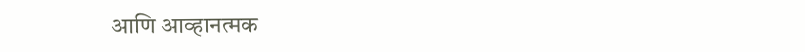आणि आव्हानत्मक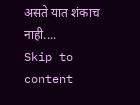असते यात शंकाच नाही....
Skip to content